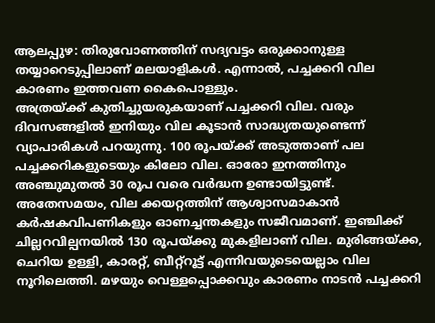ആലപ്പുഴ: തിരുവോണത്തിന് സദ്യവട്ടം ഒരുക്കാനുള്ള തയ്യാറെടുപ്പിലാണ് മലയാളികൾ. എന്നാൽ, പച്ചക്കറി വില കാരണം ഇത്തവണ കൈപൊള്ളും.
അത്രയ്ക്ക് കുതിച്ചുയരുകയാണ് പച്ചക്കറി വില. വരും ദിവസങ്ങളിൽ ഇനിയും വില കൂടാൻ സാദ്ധ്യതയുണ്ടെന്ന് വ്യാപാരികൾ പറയുന്നു. 100 രൂപയ്ക്ക് അടുത്താണ് പല പച്ചക്കറികളുടെയും കിലോ വില. ഓരോ ഇനത്തിനും അഞ്ചുമുതൽ 30 രൂപ വരെ വർദ്ധന ഉണ്ടായിട്ടുണ്ട്. അതേസമയം, വില ക്കയറ്റത്തിന് ആശ്വാസമാകാൻ കർഷകവിപണികളും ഓണച്ചന്തകളും സജീവമാണ്. ഇഞ്ചിക്ക് ചില്ലറവില്പനയിൽ 130 രൂപയ്ക്കു മുകളിലാണ് വില. മുരിങ്ങയ്ക്ക, ചെറിയ ഉള്ളി, കാരറ്റ്, ബീറ്റ്റൂട്ട് എന്നിവയുടെയെല്ലാം വില നൂറിലെത്തി. മഴയും വെള്ളപ്പൊക്കവും കാരണം നാടൻ പച്ചക്കറി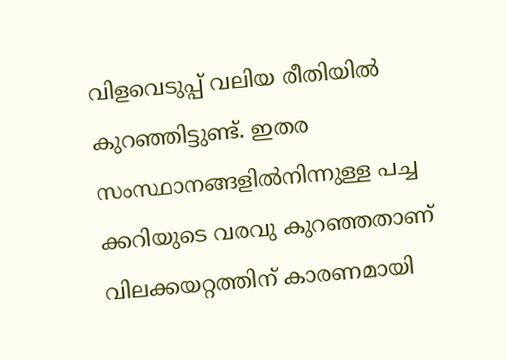വിളവെടുപ്പ് വലിയ രീതിയിൽ കുറഞ്ഞിട്ടുണ്ട്. ഇതര സംസ്ഥാനങ്ങളിൽനിന്നുള്ള പച്ച ക്കറിയുടെ വരവു കുറഞ്ഞതാണ് വിലക്കയറ്റത്തിന് കാരണമായി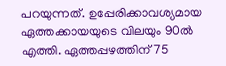പറയുന്നത്. ഉപ്പേരിക്കാവശ്യമായ ഏത്തക്കായയുടെ വിലയും 90ൽ എത്തി. ഏത്തപ്പഴത്തിന് 75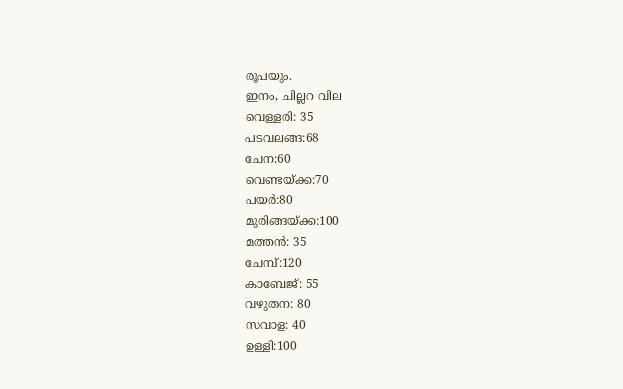രൂപയും.
ഇനം, ചില്ലറ വില
വെള്ളരി: 35
പടവലങ്ങ:68
ചേന:60
വെണ്ടയ്ക്ക:70
പയർ:80
മുരിങ്ങയ്ക്ക:100
മത്തൻ: 35
ചേമ്പ്:120
കാബേജ്: 55
വഴുതന: 80
സവാള: 40
ഉള്ളി:100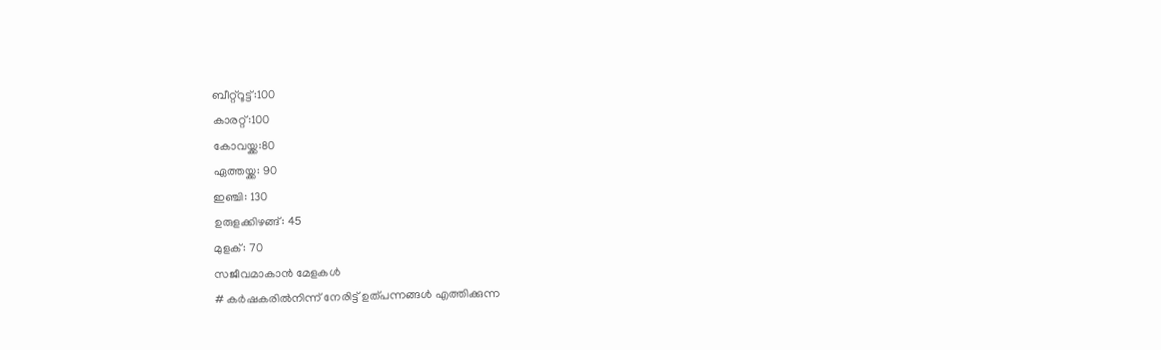ബീറ്റ്റൂട്ട്:100
കാരറ്റ്:100
കോവയ്ക്ക:80
ഏത്തയ്ക്ക: 90
ഇഞ്ചി: 130
ഉരുളക്കിഴങ്ങ്: 45
മുളക്: 70
സജീവമാകാൻ മേളകൾ
# കർഷകരിൽനിന്ന് നേരിട്ട് ഉത്പന്നങ്ങൾ എത്തിക്കുന്ന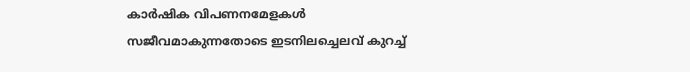കാർഷിക വിപണനമേളകൾ സജീവമാകുന്നതോടെ ഇടനിലച്ചെലവ് കുറച്ച്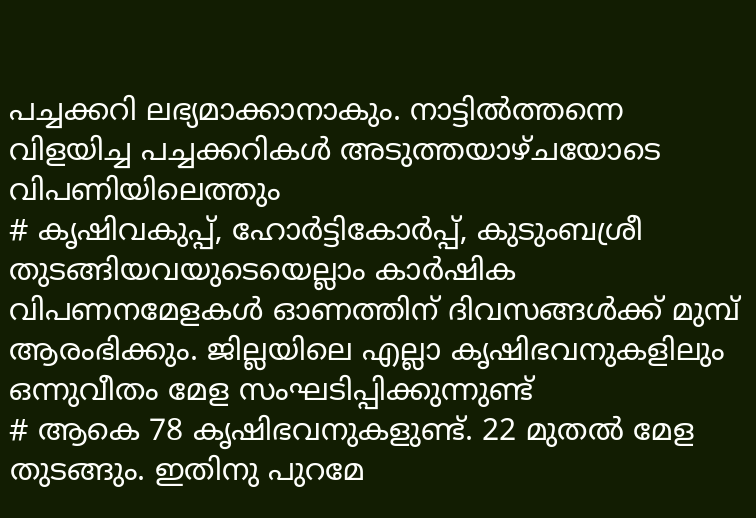പച്ചക്കറി ലഭ്യമാക്കാനാകും. നാട്ടിൽത്തന്നെ വിളയിച്ച പച്ചക്കറികൾ അടുത്തയാഴ്ചയോടെ വിപണിയിലെത്തും
# കൃഷിവകുപ്പ്, ഹോർട്ടികോർപ്പ്, കുടുംബശ്രീ തുടങ്ങിയവയുടെയെല്ലാം കാർഷിക വിപണനമേളകൾ ഓണത്തിന് ദിവസങ്ങൾക്ക് മുമ്പ് ആരംഭിക്കും. ജില്ലയിലെ എല്ലാ കൃഷിഭവനുകളിലും ഒന്നുവീതം മേള സംഘടിപ്പിക്കുന്നുണ്ട്
# ആകെ 78 കൃഷിഭവനുകളുണ്ട്. 22 മുതൽ മേള തുടങ്ങും. ഇതിനു പുറമേ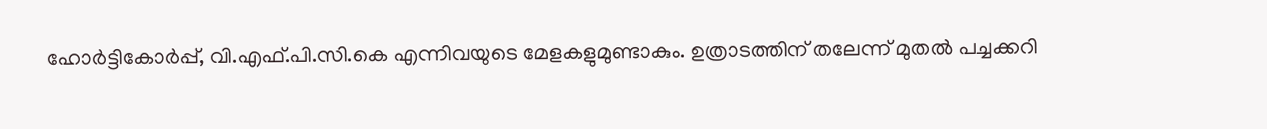ഹോർട്ടികോർപ്പ്, വി.എഫ്.പി.സി.കെ എന്നിവയുടെ മേളകളുമുണ്ടാകും. ഉത്രാടത്തിന് തലേന്ന് മുതൽ പച്ചക്കറി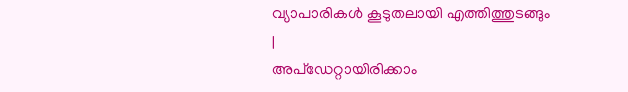വ്യാപാരികൾ കൂടുതലായി എത്തിത്തുടങ്ങും
|
അപ്ഡേറ്റായിരിക്കാം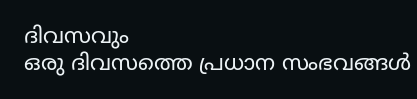ദിവസവും
ഒരു ദിവസത്തെ പ്രധാന സംഭവങ്ങൾ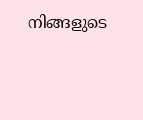നിങ്ങളുടെ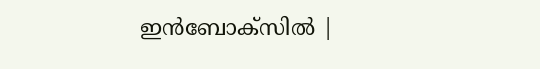ഇൻബോക്സിൽ |